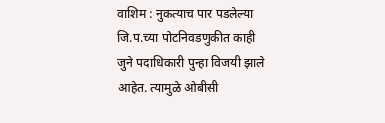वाशिम : नुकत्याच पार पडलेल्या जि.प.च्या पोटनिवडणुकीत काही जुने पदाधिकारी पुन्हा विजयी झाले आहेत. त्यामुळे ओबीसी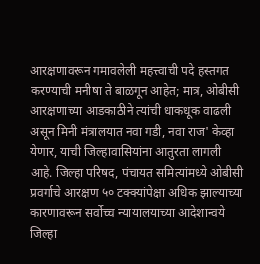आरक्षणावरून गमावलेली महत्त्वाची पदे हस्तगत करण्याची मनीषा ते बाळगून आहेत; मात्र, ओबीसी आरक्षणाच्या आडकाठीने त्यांची धाकधूक वाढली असून मिनी मंत्रालयात नवा गडी, नवा राज' केव्हा येणार, याची जिल्हावासियांना आतुरता लागली आहे. जिल्हा परिषद, पंचायत समित्यांमध्ये ओबीसी प्रवर्गाचे आरक्षण ५० टक्क्यांपेक्षा अधिक झाल्याच्या कारणावरून सर्वोच्च न्यायालयाच्या आदेशान्वये जिल्हा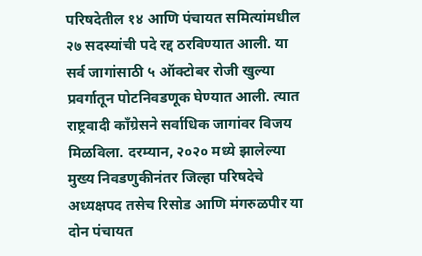परिषदेतील १४ आणि पंचायत समित्यांमधील २७ सदस्यांची पदे रद्द ठरविण्यात आली. या सर्व जागांसाठी ५ ऑक्टोबर रोजी खुल्या प्रवर्गातून पोटनिवडणूक घेण्यात आली. त्यात
राष्ट्रवादी काँग्रेसने सर्वाधिक जागांवर विजय मिळविला. दरम्यान, २०२० मध्ये झालेल्या मुख्य निवडणुकीनंतर जिल्हा परिषदेचे अध्यक्षपद तसेच रिसोड आणि मंगरुळपीर या दोन पंचायत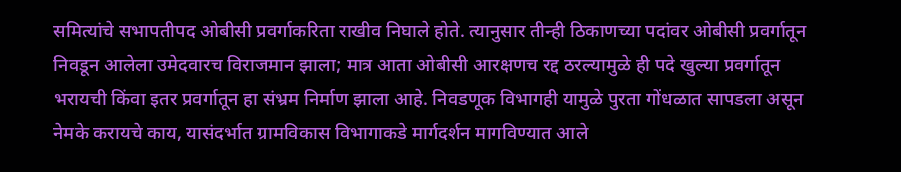समित्यांचे सभापतीपद ओबीसी प्रवर्गाकरिता राखीव निघाले होते. त्यानुसार तीन्ही ठिकाणच्या पदांवर ओबीसी प्रवर्गातून निवडून आलेला उमेदवारच विराजमान झाला; मात्र आता ओबीसी आरक्षणच रद्द ठरल्यामुळे ही पदे खुल्या प्रवर्गातून
भरायची किंवा इतर प्रवर्गातून हा संभ्रम निर्माण झाला आहे. निवडणूक विभागही यामुळे पुरता गोंधळात सापडला असून नेमके करायचे काय, यासंदर्भात ग्रामविकास विभागाकडे मार्गदर्शन मागविण्यात आले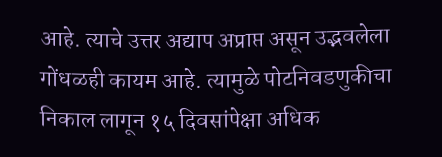आहे. त्याचे उत्तर अद्याप अप्राप्त असून उद्भवलेला गोंधळही कायम आहे. त्यामुळे पोटनिवडणुकीचा निकाल लागून १५ दिवसांपेक्षा अधिक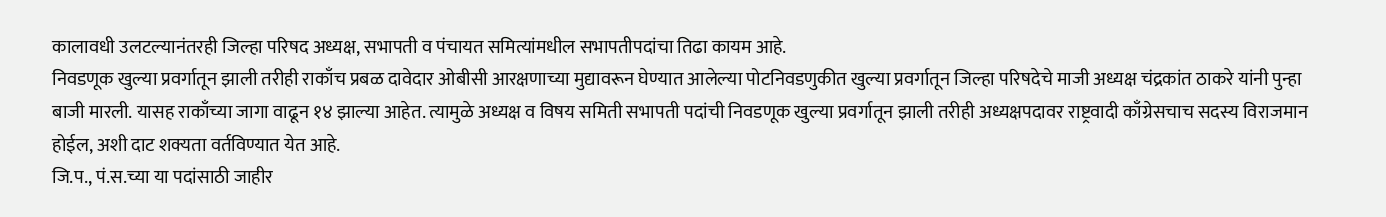कालावधी उलटल्यानंतरही जिल्हा परिषद अध्यक्ष, सभापती व पंचायत समित्यांमधील सभापतीपदांचा तिढा कायम आहे.
निवडणूक खुल्या प्रवर्गातून झाली तरीही राकाँच प्रबळ दावेदार ओबीसी आरक्षणाच्या मुद्यावरून घेण्यात आलेल्या पोटनिवडणुकीत खुल्या प्रवर्गातून जिल्हा परिषदेचे माजी अध्यक्ष चंद्रकांत ठाकरे यांनी पुन्हा बाजी मारली. यासह राकाँच्या जागा वाढून १४ झाल्या आहेत. त्यामुळे अध्यक्ष व विषय समिती सभापती पदांची निवडणूक खुल्या प्रवर्गातून झाली तरीही अध्यक्षपदावर राष्ट्रवादी काँग्रेसचाच सदस्य विराजमान होईल, अशी दाट शक्यता वर्तविण्यात येत आहे.
जि.प., पं.स.च्या या पदांसाठी जाहीर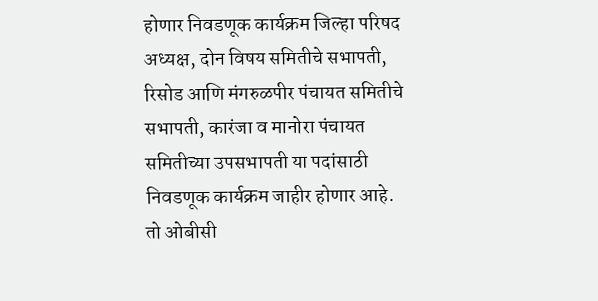होणार निवडणूक कार्यक्रम जिल्हा परिषद अध्यक्ष, दोन विषय समितीचे सभापती, रिसोड आणि मंगरुळपीर पंचायत समितीचे सभापती, कारंजा व मानोरा पंचायत समितीच्या उपसभापती या पदांसाठी निवडणूक कार्यक्रम जाहीर होणार आहे. तो ओबीसी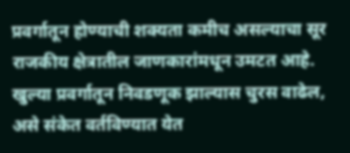प्रवर्गातून होण्याची शक्यता कमीच असल्याचा सूर राजकीय क्षेत्रातील जाणकारांमधून उमटत आहे. खुल्या प्रवर्गातून निवडणूक झाल्यास चुरस वाढेल, असे संकेत वर्तविण्यात येत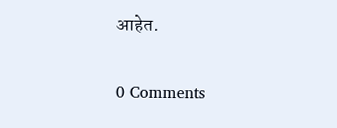आहेत.

0 Comments